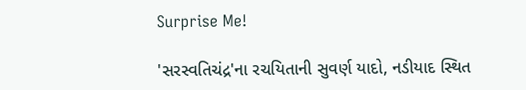Surprise Me!

'સરસ્વતિચંદ્ર'ના રચયિતાની સુવર્ણ યાદો, નડીયાદ સ્થિત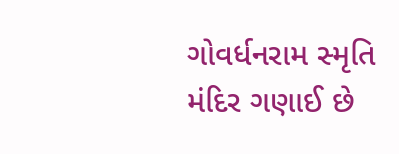ગોવર્ધનરામ સ્મૃતિ મંદિર ગણાઈ છે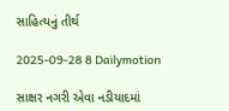સાહિત્યનું તીર્થ

2025-09-28 8 Dailymotion

સાક્ષર નગરી એવા નડીયાદમાં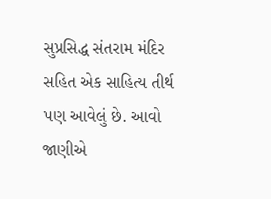સુપ્રસિદ્ધ સંતરામ મંદિર સહિત એક સાહિત્ય તીર્થ પણ આવેલું છે. આવો જાણીએ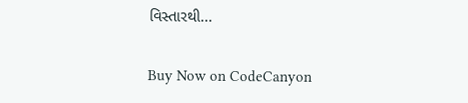વિસ્તારથી...

Buy Now on CodeCanyon